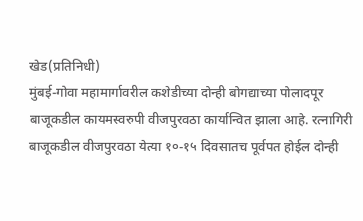खेड(प्रतिनिधी)
मुंबई-गोवा महामार्गावरील कशेडीच्या दोन्ही बोगद्याच्या पोलादपूर बाजूकडील कायमस्वरुपी वीजपुरवठा कार्यान्वित झाला आहे. रत्नागिरी बाजूकडील वीजपुरवठा येत्या १०-१५ दिवसातच पूर्वपत होईल दोन्ही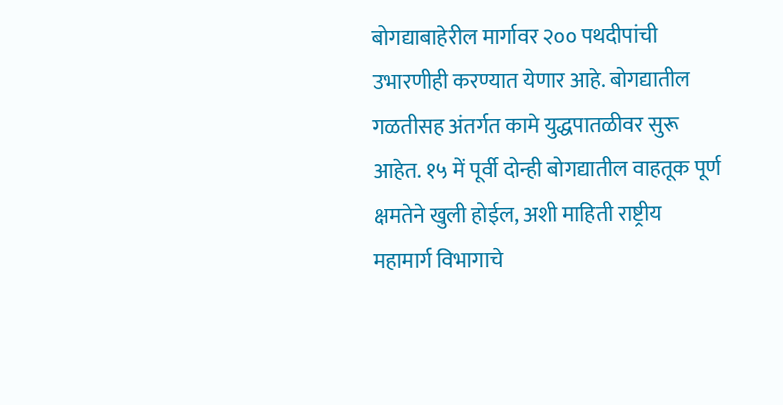बोगद्याबाहेरील मार्गावर २०० पथदीपांची उभारणीही करण्यात येणार आहे. बोगद्यातील गळतीसह अंतर्गत कामे युद्धपातळीवर सुरू आहेत. १५ में पूर्वी दोन्ही बोगद्यातील वाहतूक पूर्ण क्षमतेने खुली होईल, अशी माहिती राष्ट्रीय महामार्ग विभागाचे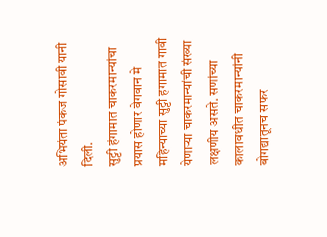अभियंता पंकज गोसावी यानी दिली.
सुट्टी हंगामात चाकरमान्यांचा प्रयास होणार वेगवान मे महिन्याच्या सुट्टी हगामात गावी येणाऱ्या चाकरमान्यांची संख्या लक्षणीय असते. सणांच्या कालावधीत चाकरमान्यांनी बोगद्यातूनच सफर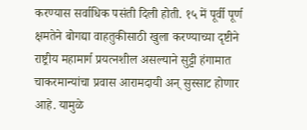करण्यास सर्वाधिक पसंती दिली होती. १५ में पूर्वी पूर्ण क्षमतेने बोगद्या वाहतुकीसाठी खुला करण्याच्या दृष्टीने राष्ट्रीय महामार्ग प्रयत्नशील असल्याने सुट्टी हंगामात चाकरमान्यांचा प्रवास आरामदायी अन् सुस्साट होणार आहे. यामुळे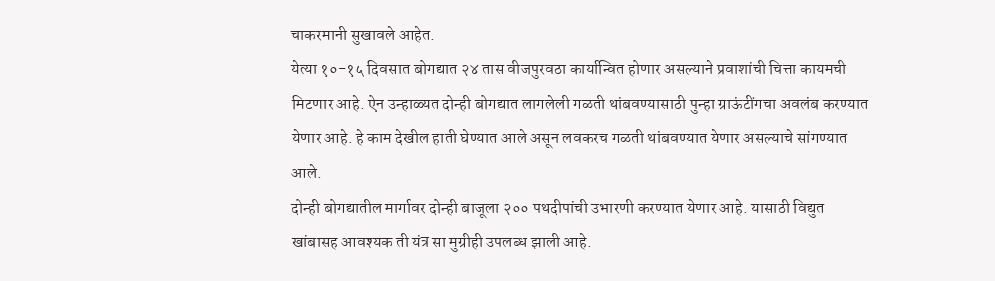चाकरमानी सुखावले आहेत.
येत्या १०-१५ दिवसात बोगद्यात २४ तास वीजपुरवठा कार्यान्वित होणार असल्याने प्रवाशांची चित्ता कायमची मिटणार आहे. ऐन उन्हाळ्यत दोन्ही बोगद्यात लागलेली गळती थांबवण्यासाठी पुन्हा ग्राऊंटींगचा अवलंब करण्यात येणार आहे. हे काम देखील हाती घेण्यात आले असून लवकरच गळती थांबवण्यात येणार असल्याचे सांगण्यात आले.
दोन्ही बोगद्यातील मार्गावर दोन्ही बाजूला २०० पथदीपांची उभारणी करण्यात येणार आहे. यासाठी विद्युत खांबासह आवश्यक ती यंत्र सा मुग्रीही उपलब्ध झाली आहे.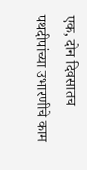एक, दोन दिवसातच पथदीपांच्या उभारणीचे काम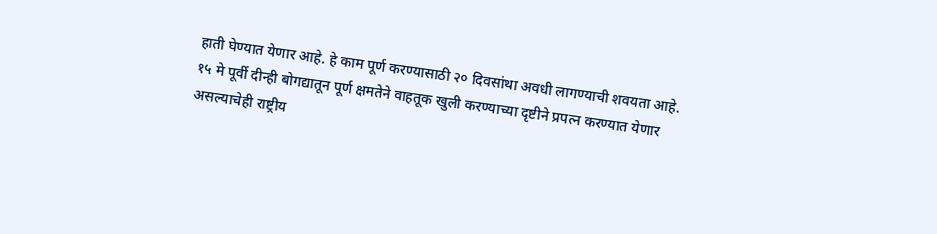हाती घेण्यात येणार आहे. हे काम पूर्ण करण्यासाठी २० दिवसांथा अवधी लागण्याची शवयता आहे.
१५ मे पूर्वी दीन्ही बोगद्यातून पूर्ण क्षमतेने वाहतूक खुली करण्याच्या दृष्टीने प्रपत्न करण्यात येणार असल्याचेही राष्ट्रीय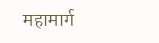महामार्ग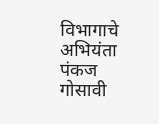विभागाचे अभियंता पंकज गोसावी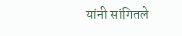यांनी सांगितले